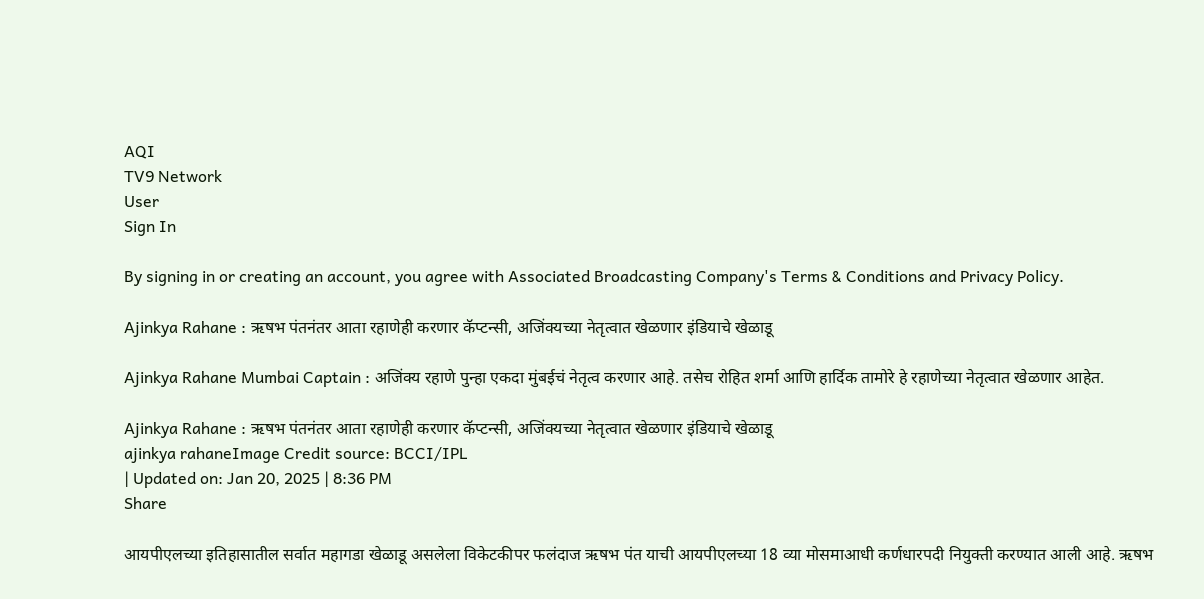AQI
TV9 Network
User
Sign In

By signing in or creating an account, you agree with Associated Broadcasting Company's Terms & Conditions and Privacy Policy.

Ajinkya Rahane : ऋषभ पंतनंतर आता रहाणेही करणार कॅप्टन्सी, अजिंक्यच्या नेतृत्वात खेळणार इंडियाचे खेळाडू

Ajinkya Rahane Mumbai Captain : अजिंक्य रहाणे पुन्हा एकदा मुंबईचं नेतृत्व करणार आहे. तसेच रोहित शर्मा आणि हार्दिक तामोरे हे रहाणेच्या नेतृत्वात खेळणार आहेत.

Ajinkya Rahane : ऋषभ पंतनंतर आता रहाणेही करणार कॅप्टन्सी, अजिंक्यच्या नेतृत्वात खेळणार इंडियाचे खेळाडू
ajinkya rahaneImage Credit source: BCCI/IPL
| Updated on: Jan 20, 2025 | 8:36 PM
Share

आयपीएलच्या इतिहासातील सर्वात महागडा खेळाडू असलेला विकेटकीपर फलंदाज ऋषभ पंत याची आयपीएलच्या 18 व्या मोसमाआधी कर्णधारपदी नियुक्ती करण्यात आली आहे. ऋषभ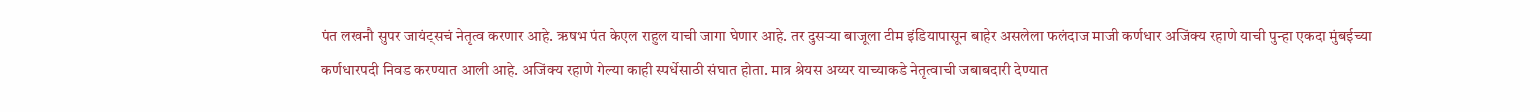पंत लखनौ सुपर जायंट्सचं नेतृत्व करणार आहे. ऋषभ पंत केएल राहुल याची जागा घेणार आहे. तर दुसऱ्या बाजूला टीम इंडियापासून बाहेर असलेला फलंदाज माजी कर्णधार अजिंक्य रहाणे याची पुन्हा एकदा मुंबईच्या कर्णधारपदी निवड करण्यात आली आहे. अजिंक्य रहाणे गेल्या काही स्पर्धेसाठी संघात होता. मात्र श्रेयस अय्यर याच्याकडे नेतृत्वाची जबाबदारी देण्यात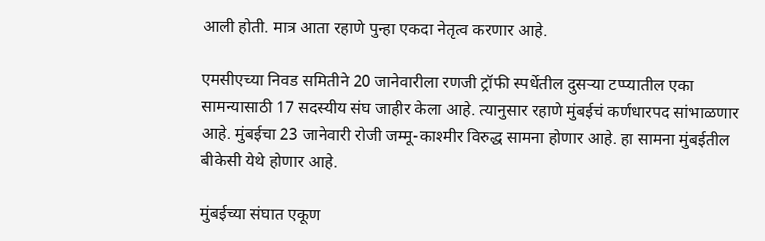आली होती. मात्र आता रहाणे पुन्हा एकदा नेतृत्व करणार आहे.

एमसीएच्या निवड समितीने 20 जानेवारीला रणजी ट्रॉफी स्पर्धेतील दुसऱ्या टप्प्यातील एका सामन्यासाठी 17 सदस्यीय संघ जाहीर केला आहे. त्यानुसार रहाणे मुंबईचं कर्णधारपद सांभाळणार आहे. मुंबईचा 23 जानेवारी रोजी जम्मू-काश्मीर विरुद्ध सामना होणार आहे. हा सामना मुंबईतील बीकेसी येथे होणार आहे.

मुंबईच्या संघात एकूण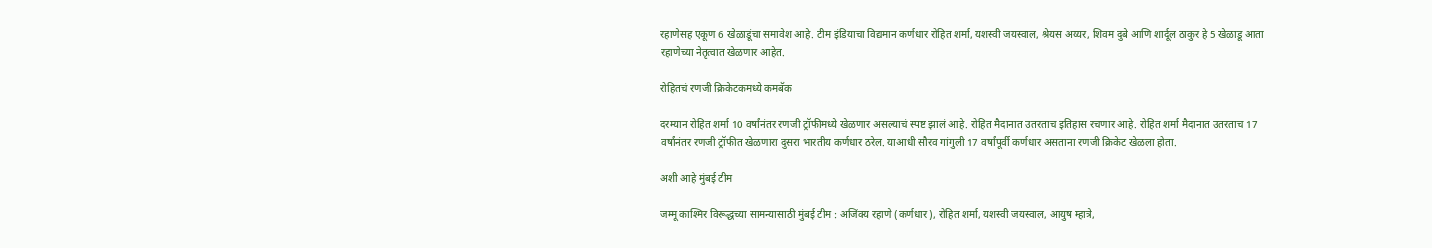रहाणेसह एकूण 6 खेळाडूंचा समावेश आहे. टीम इंडियाचा विद्यमान कर्णधार रोहित शर्मा, यशस्वी जयस्वाल, श्रेयस अय्यर, शिवम दुबे आणि शार्दूल ठाकुर हे 5 खेळाडू आता रहाणेच्या नेतृत्वात खेळणार आहेत.

रोहितचं रणजी क्रिकेटकमध्ये कमबॅक

दरम्यान रोहित शर्मा 10 वर्षांनंतर रणजी ट्रॉफीमध्ये खेळणार असल्याचं स्पष्ट झालं आहे. रोहित मैदानात उतरताच इतिहास रचणार आहे. रोहित शर्मा मैदानात उतरताच 17 वर्षांनंतर रणजी ट्रॉफीत खेळणारा दुसरा भारतीय कर्णधार ठरेल. याआधी सौरव गांगुली 17 वर्षांपूर्वी कर्णधार असताना रणजी क्रिकेट खेळला होता.

अशी आहे मुंबई टीम

जम्मू काश्मिर विरूद्धच्या सामन्यासाठी मुंबई टीम : अजिंक्य रहाणे (कर्णधार), रोहित शर्मा, यशस्वी जयस्वाल, आयुष म्हात्रे,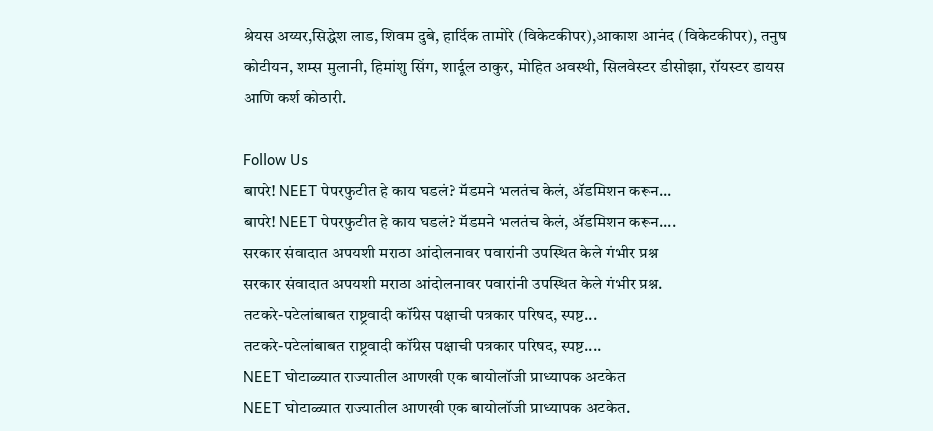श्रेयस अय्यर,सिद्धेश लाड, शिवम दुबे, हार्दिक तामोरे (विकेटकीपर),आकाश आनंद (विकेटकीपर), तनुष कोटीयन, शम्स मुलानी, हिमांशु सिंग, शार्दूल ठाकुर, मोहित अवस्थी, सिलवेस्टर डीसोझा, रॉयस्टर डायस आणि कर्श कोठारी.

Follow Us
बापरे! NEET पेपरफुटीत हे काय घडलं? मॅडमने भलतंच केलं, ॲडमिशन करून...
बापरे! NEET पेपरफुटीत हे काय घडलं? मॅडमने भलतंच केलं, ॲडमिशन करून....
सरकार संवादात अपयशी मराठा आंदोलनावर पवारांनी उपस्थित केले गंभीर प्रश्न
सरकार संवादात अपयशी मराठा आंदोलनावर पवारांनी उपस्थित केले गंभीर प्रश्न.
तटकरे-पटेलांबाबत राष्ट्रवादी कॉंग्रेस पक्षाची पत्रकार परिषद, स्पष्ट...
तटकरे-पटेलांबाबत राष्ट्रवादी कॉंग्रेस पक्षाची पत्रकार परिषद, स्पष्ट....
NEET घोटाळ्यात राज्यातील आणखी एक बायोलॉजी प्राध्यापक अटकेत
NEET घोटाळ्यात राज्यातील आणखी एक बायोलॉजी प्राध्यापक अटकेत.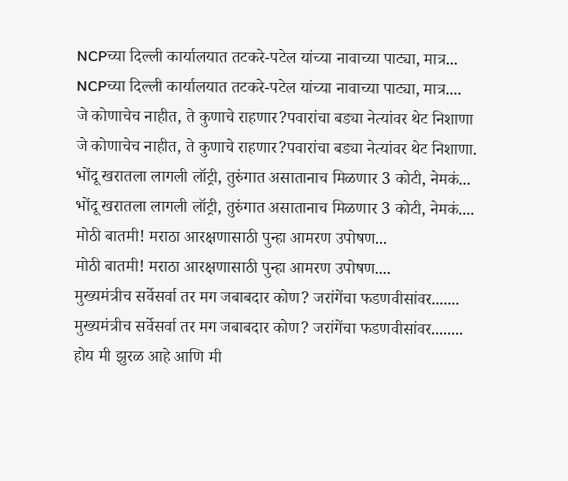NCPच्या दिल्ली कार्यालयात तटकरे-पटेल यांच्या नावाच्या पाट्या, मात्र...
NCPच्या दिल्ली कार्यालयात तटकरे-पटेल यांच्या नावाच्या पाट्या, मात्र....
जे कोणाचेच नाहीत, ते कुणाचे राहणार?पवारांचा बड्या नेत्यांवर थेट निशाणा
जे कोणाचेच नाहीत, ते कुणाचे राहणार?पवारांचा बड्या नेत्यांवर थेट निशाणा.
भोंदू खरातला लागली लॉट्री, तुरुंगात असातानाच मिळणार 3 कोटी, नेमकं...
भोंदू खरातला लागली लॉट्री, तुरुंगात असातानाच मिळणार 3 कोटी, नेमकं....
मोठी बातमी! मराठा आरक्षणासाठी पुन्हा आमरण उपोषण...
मोठी बातमी! मराठा आरक्षणासाठी पुन्हा आमरण उपोषण....
मुख्यमंत्रीच सर्वेसर्वा तर मग जबाबदार कोण? जरांगेंचा फडणवीसांवर.......
मुख्यमंत्रीच सर्वेसर्वा तर मग जबाबदार कोण? जरांगेंचा फडणवीसांवर........
होय मी झुरळ आहे आणि मी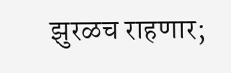झुरळच राहणार;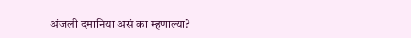अंजली दमानिया असं का म्हणाल्या?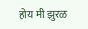होय मी झुरळ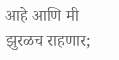आहे आणि मी झुरळच राहणार;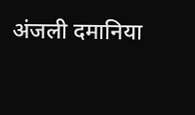अंजली दमानिया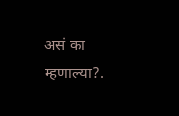असं का म्हणाल्या?.